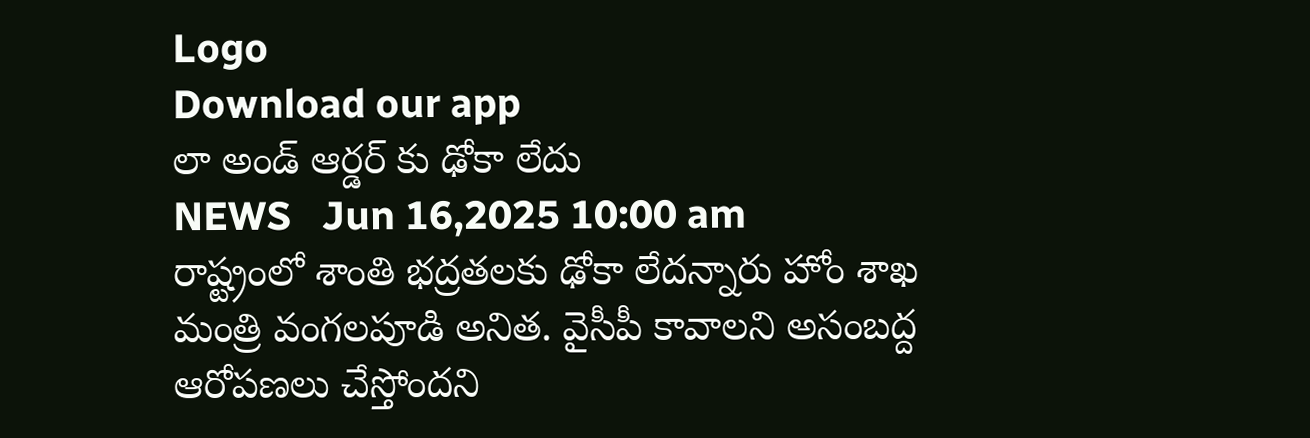Logo
Download our app
లా అండ్ ఆర్డ‌ర్ కు ఢోకా లేదు
NEWS   Jun 16,2025 10:00 am
రాష్ట్రంలో శాంతి భ‌ద్ర‌త‌ల‌కు ఢోకా లేద‌న్నారు హోం శాఖ మంత్రి వంగ‌ల‌పూడి అనిత‌. వైసీపీ కావాల‌ని అసంబ‌ద్ద ఆరోప‌ణ‌లు చేస్తోంద‌ని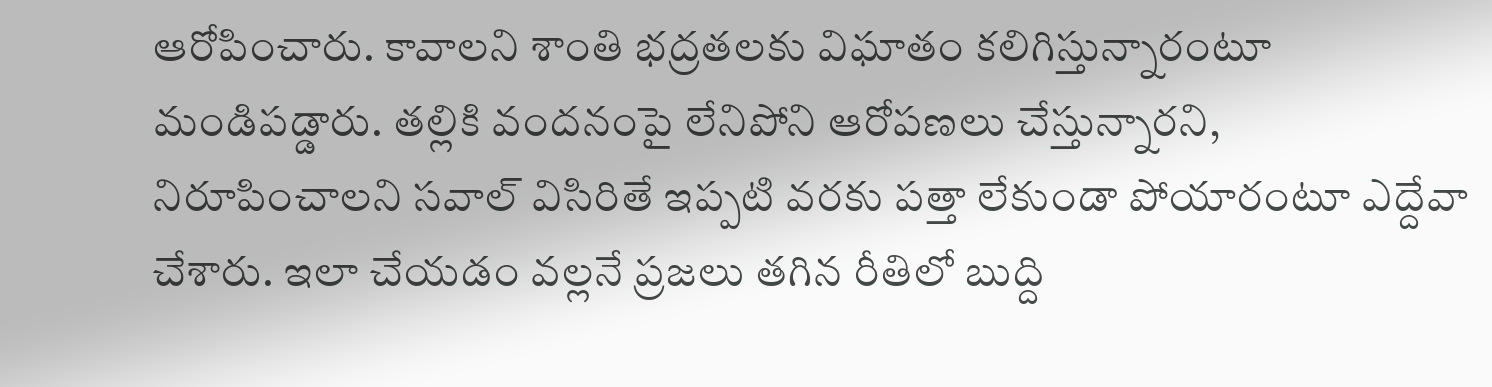ఆరోపించారు. కావాల‌ని శాంతి భ‌ద్ర‌త‌ల‌కు విఘాతం క‌లిగిస్తున్నారంటూ మండిప‌డ్డారు. తల్లికి వందనంపై లేనిపోని ఆరోపణలు చేస్తున్నార‌ని, నిరూపించాల‌ని స‌వాల్ విసిరితే ఇప్ప‌టి వ‌ర‌కు ప‌త్తా లేకుండా పోయారంటూ ఎద్దేవా చేశారు. ఇలా చేయ‌డం వ‌ల్ల‌నే ప్ర‌జ‌లు త‌గిన రీతిలో బుద్ది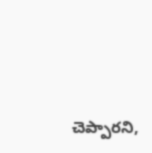చెప్పార‌ని,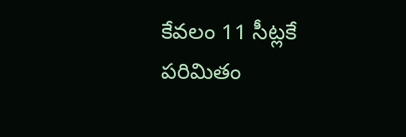కేవ‌లం 11 సీట్ల‌కే ప‌రిమితం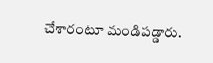చేశారంటూ మండిప‌డ్డారు.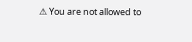⚠ You are not allowed to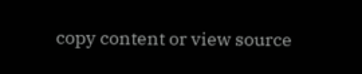copy content or view source